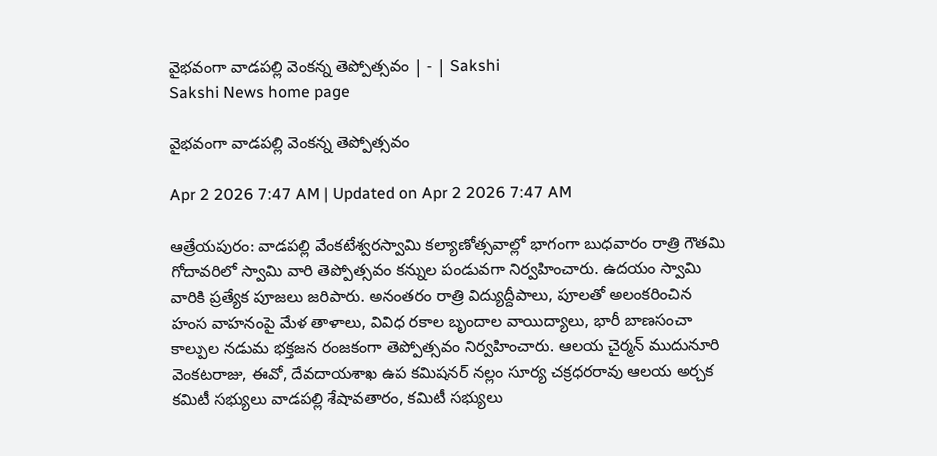వైభవంగా వాడపల్లి వెంకన్న తెప్పోత్సవం | - | Sakshi
Sakshi News home page

వైభవంగా వాడపల్లి వెంకన్న తెప్పోత్సవం

Apr 2 2026 7:47 AM | Updated on Apr 2 2026 7:47 AM

ఆత్రేయపురం: వాడపల్లి వేంకటేశ్వరస్వామి కల్యాణోత్సవాల్లో భాగంగా బుధవారం రాత్రి గౌతమి గోదావరిలో స్వామి వారి తెప్పోత్సవం కన్నుల పండువగా నిర్వహించారు. ఉదయం స్వామి వారికి ప్రత్యేక పూజలు జరిపారు. అనంతరం రాత్రి విద్యుద్దీపాలు, పూలతో అలంకరించిన హంస వాహనంపై మేళ తాళాలు, వివిధ రకాల బృందాల వాయిద్యాలు, భారీ బాణసంచా కాల్పుల నడుమ భక్తజన రంజకంగా తెప్పోత్సవం నిర్వహించారు. ఆలయ చైర్మన్‌ ముదునూరి వెంకటరాజు, ఈవో, దేవదాయశాఖ ఉప కమిషనర్‌ నల్లం సూర్య చక్రధరరావు ఆలయ అర్చక కమిటీ సభ్యులు వాడపల్లి శేషావతారం, కమిటీ సభ్యులు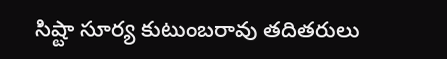సిష్టా సూర్య కుటుంబరావు తదితరులు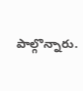పాల్గొన్నారు.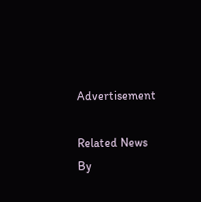Advertisement

Related News By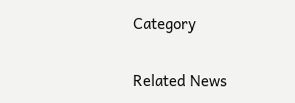Category

Related News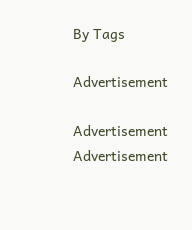By Tags

Advertisement

Advertisement
Advertisement